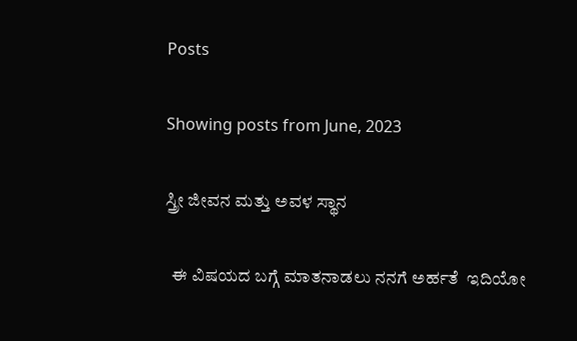Posts

Showing posts from June, 2023

ಸ್ತ್ರೀ ಜೀವನ ಮತ್ತು ಅವಳ ಸ್ಥಾನ

  ಈ ವಿಷಯದ ಬಗ್ಗೆ ಮಾತನಾಡಲು ನನಗೆ ಅರ್ಹತೆ  ಇದಿಯೋ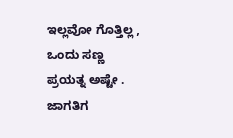ಇಲ್ಲವೋ ಗೊತ್ತಿಲ್ಲ , ಒಂದು ಸಣ್ಣ ಪ್ರಯತ್ನ ಅಷ್ಟೇ . ಜಾಗತಿಗ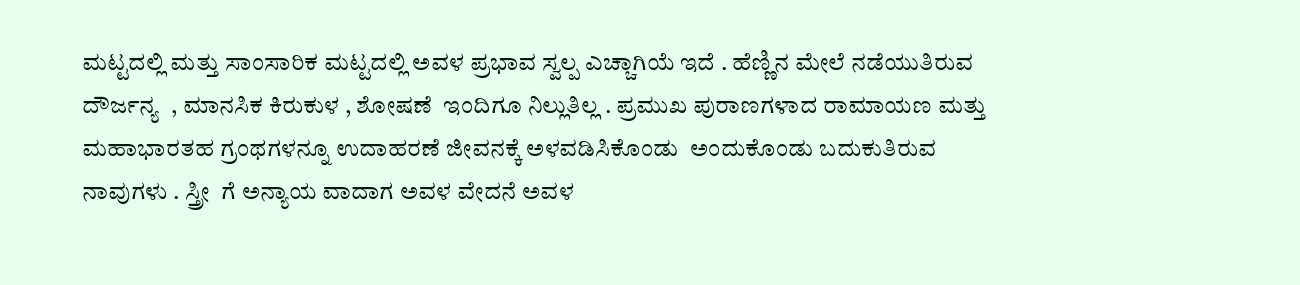ಮಟ್ಟದಲ್ಲಿ ಮತ್ತು ಸಾಂಸಾರಿಕ ಮಟ್ಟದಲ್ಲಿ ಅವಳ ಪ್ರಭಾವ ಸ್ವಲ್ಪ ಎಚ್ಚಾಗಿಯೆ ಇದೆ . ಹೆಣ್ಣಿನ ಮೇಲೆ ನಡೆಯುತಿರುವ ದೌರ್ಜನ್ಯ  , ಮಾನಸಿಕ ಕಿರುಕುಳ , ಶೋಷಣೆ  ಇಂದಿಗೂ ನಿಲ್ಲುತಿಲ್ಲ . ಪ್ರಮುಖ ಪುರಾಣಗಳಾದ ರಾಮಾಯಣ ಮತ್ತು ಮಹಾಭಾರತಹ ಗ್ರಂಥಗಳನ್ನೂ ಉದಾಹರಣೆ ಜೀವನಕ್ಕೆ ಅಳವಡಿಸಿಕೊಂಡು  ಅಂದುಕೊಂಡು ಬದುಕುತಿರುವ ನಾವುಗಳು . ಸ್ತ್ರೀ  ಗೆ ಅನ್ಯಾಯ ವಾದಾಗ ಅವಳ ವೇದನೆ ಅವಳ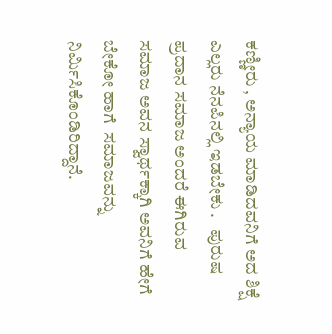ಕಣ್ಣೀರು , ಅನ್ಯಾಯ ಮಾಡಿದವನಿಗೆ ಅದ ಶಿಕ್ಷೆ ಎಲ್ಲರು ನೆನಪಿನಲ್ಲಿ ಇಡಬೇಕು .   ಪುರುಷ ಪ್ರದಾನ ಸಮಾಜ ಅಂದರೆ ಈಗಿರುವ ಸಮಾಜ ಅವನ ಸ್ವಾರ್ಥಕ್ಕಾಗಿ ಅವನಿಗೆ ಹೇಗೆ ಬೇಕೋ ಹಾಗೆ  ಸಮಾಜವನ್ನು ನಿರ್ಮಿಸಿಕೊಂಡಿರಿದ್ದಾನೆ.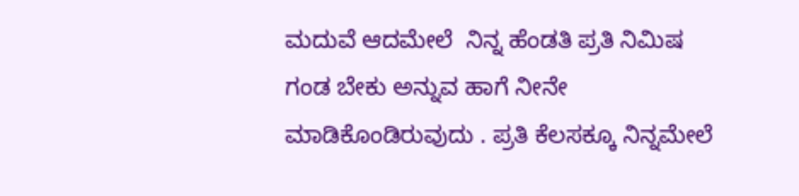ಮದುವೆ ಆದಮೇಲೆ  ನಿನ್ನ ಹೆಂಡತಿ ಪ್ರತಿ ನಿಮಿಷ ಗಂಡ ಬೇಕು ಅನ್ನುವ ಹಾಗೆ ನೀನೇ ಮಾಡಿಕೊಂಡಿರುವುದು . ಪ್ರತಿ ಕೆಲಸಕ್ಕೂ ನಿನ್ನಮೇಲೆ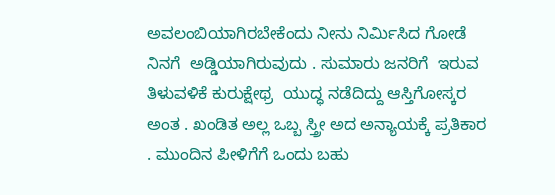ಅವಲಂಬಿಯಾಗಿರಬೇಕೆಂದು ನೀನು ನಿರ್ಮಿಸಿದ ಗೋಡೆ ನಿನಗೆ  ಅಡ್ಡಿಯಾಗಿರುವುದು . ಸುಮಾರು ಜನರಿಗೆ  ಇರುವ  ತಿಳುವಳಿಕೆ ಕುರುಕ್ಷೇಥ್ರ  ಯುದ್ಧ ನಡೆದಿದ್ದು ಆಸ್ತಿಗೋಸ್ಕರ ಅಂತ . ಖಂಡಿತ ಅಲ್ಲ ಒಬ್ಬ ಸ್ತ್ರೀ ಅದ ಅನ್ಯಾಯಕ್ಕೆ ಪ್ರತಿಕಾರ . ಮುಂದಿನ ಪೀಳಿಗೆಗೆ ಒಂದು ಬಹು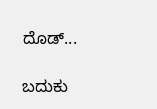ದೊಡ್...

ಬದುಕು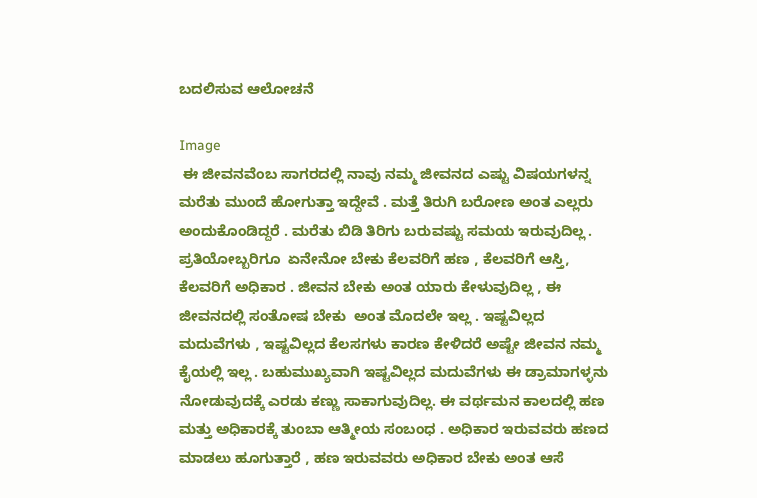ಬದಲಿಸುವ ಆಲೋಚನೆ

Image
 ಈ ಜೀವನವೆಂಬ ಸಾಗರದಲ್ಲಿ ನಾವು ನಮ್ಮ ಜೀವನದ ಎಷ್ಟು ವಿಷಯಗಳನ್ನ ಮರೆತು ಮುಂದೆ ಹೋಗುತ್ತಾ ಇದ್ದೇವೆ . ಮತ್ತೆ ತಿರುಗಿ ಬರೋಣ ಅಂತ ಎಲ್ಲರು ಅಂದುಕೊಂಡಿದ್ದರೆ . ಮರೆತು ಬಿಡಿ ತಿರಿಗು ಬರುವಷ್ಟು ಸಮಯ ಇರುವುದಿಲ್ಲ . ಪ್ರತಿಯೋಬ್ಬರಿಗೂ  ಏನೇನೋ ಬೇಕು ಕೆಲವರಿಗೆ ಹಣ , ಕೆಲವರಿಗೆ ಆಸ್ತಿ, ಕೆಲವರಿಗೆ ಅಧಿಕಾರ . ಜೀವನ ಬೇಕು ಅಂತ ಯಾರು ಕೇಳುವುದಿಲ್ಲ , ಈ ಜೀವನದಲ್ಲಿ ಸಂತೋಷ ಬೇಕು  ಅಂತ ಮೊದಲೇ ಇಲ್ಲ . ಇಷ್ಟವಿಲ್ಲದ ಮದುವೆಗಳು , ಇಷ್ಟವಿಲ್ಲದ ಕೆಲಸಗಳು ಕಾರಣ ಕೇಳಿದರೆ ಅಷ್ಟೇ ಜೀವನ ನಮ್ಮ ಕೈಯಲ್ಲಿ ಇಲ್ಲ . ಬಹುಮುಖ್ಯವಾಗಿ ಇಷ್ಟವಿಲ್ಲದ ಮದುವೆಗಳು ಈ ಡ್ರಾಮಾಗಳ್ಳನು ನೋಡುವುದಕ್ಕೆ ಎರಡು ಕಣ್ಣು ಸಾಕಾಗುವುದಿಲ್ಲ. ಈ ವರ್ಥಮನ ಕಾಲದಲ್ಲಿ ಹಣ ಮತ್ತು ಅಧಿಕಾರಕ್ಕೆ ತುಂಬಾ ಆತ್ಮೀಯ ಸಂಬಂಧ . ಅಧಿಕಾರ ಇರುವವರು ಹಣದ ಮಾಡಲು ಹೂಗುತ್ತಾರೆ , ಹಣ ಇರುವವರು ಅಧಿಕಾರ ಬೇಕು ಅಂತ ಆಸೆ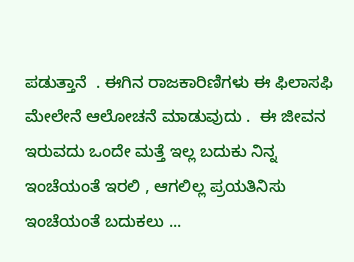ಪಡುತ್ತಾನೆ  . ಈಗಿನ ರಾಜಕಾರಿಣಿಗಳು ಈ ಫಿಲಾಸಫಿ ಮೇಲೇನೆ ಆಲೋಚನೆ ಮಾಡುವುದು .  ಈ ಜೀವನ ಇರುವದು ಒಂದೇ ಮತ್ತೆ ಇಲ್ಲ ಬದುಕು ನಿನ್ನ ಇಂಚೆಯಂತೆ ಇರಲಿ , ಆಗಲಿಲ್ಲ ಪ್ರಯತಿನಿಸು  ಇಂಚೆಯಂತೆ ಬದುಕಲು ...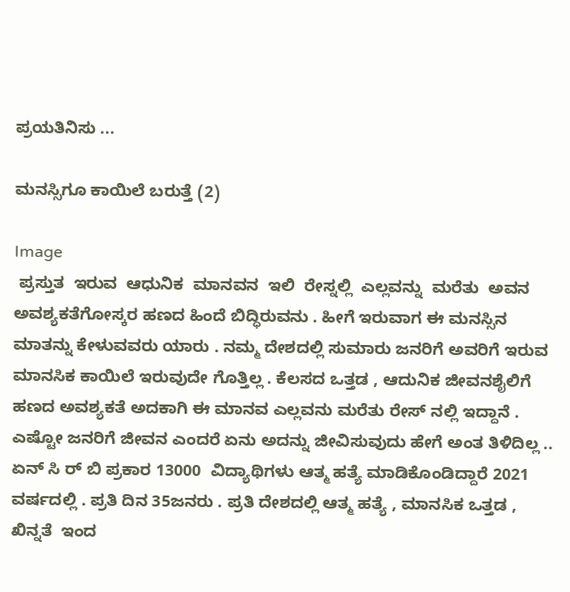ಪ್ರಯತಿನಿಸು ...

ಮನಸ್ಸಿಗೂ ಕಾಯಿಲೆ ಬರುತ್ತೆ (2)

Image
 ಪ್ರಸ್ತುತ  ಇರುವ  ಆಧುನಿಕ  ಮಾನವನ  ಇಲಿ  ರೇಸ್ನಲ್ಲಿ  ಎಲ್ಲವನ್ನು  ಮರೆತು  ಅವನ ಅವಶ್ಯಕತೆಗೋಸ್ಕರ ಹಣದ ಹಿಂದೆ ಬಿದ್ಧಿರುವನು . ಹೀಗೆ ಇರುವಾಗ ಈ ಮನಸ್ಸಿನ ಮಾತನ್ನು ಕೇಳುವವರು ಯಾರು . ನಮ್ಮ ದೇಶದಲ್ಲಿ ಸುಮಾರು ಜನರಿಗೆ ಅವರಿಗೆ ಇರುವ ಮಾನಸಿಕ ಕಾಯಿಲೆ ಇರುವುದೇ ಗೊತ್ತಿಲ್ಲ . ಕೆಲಸದ ಒತ್ತಡ , ಆದುನಿಕ ಜೀವನಶೈಲಿಗೆ ಹಣದ ಅವಶ್ಯಕತೆ ಅದಕಾಗಿ ಈ ಮಾನವ ಎಲ್ಲವನು ಮರೆತು ರೇಸ್ ನಲ್ಲಿ ಇದ್ದಾನೆ . ಎಷ್ಟೋ ಜನರಿಗೆ ಜೀವನ ಎಂದರೆ ಏನು ಅದನ್ನು ಜೀವಿಸುವುದು ಹೇಗೆ ಅಂತ ತಿಳಿದಿಲ್ಲ .. ಏನ್ ಸಿ ರ್ ಬಿ ಪ್ರಕಾರ 13000  ವಿದ್ಯಾಥಿಗಳು ಆತ್ಮ ಹತ್ಯೆ ಮಾಡಿಕೊಂಡಿದ್ದಾರೆ 2021 ವರ್ಷದಲ್ಲಿ . ಪ್ರತಿ ದಿನ 35ಜನರು . ಪ್ರತಿ ದೇಶದಲ್ಲಿ ಆತ್ಮ ಹತ್ಯೆ , ಮಾನಸಿಕ ಒತ್ತಡ , ಖಿನ್ನತೆ  ಇಂದ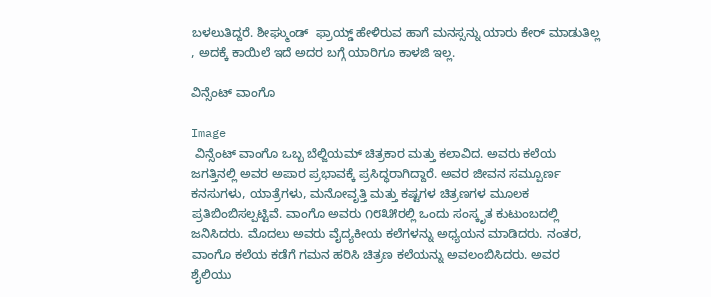ಬಳಲುತಿದ್ದರೆ. ಶೀಘ್ಮುಂಡ್  ಫ್ರಾಯ್ಡ್ ಹೇಳಿರುವ ಹಾಗೆ ಮನಸ್ಸನ್ನು ಯಾರು ಕೇರ್ ಮಾಡುತಿಲ್ಲ , ಅದಕ್ಕೆ ಕಾಯಿಲೆ ಇದೆ ಅದರ ಬಗ್ಗೆ ಯಾರಿಗೂ ಕಾಳಜಿ ಇಲ್ಲ.

ವಿನ್ಸೆಂಟ್ ವಾಂಗೊ

Image
 ವಿನ್ಸೆಂಟ್ ವಾಂಗೊ ಒಬ್ಬ ಬೆಲ್ಜಿಯಮ್ ಚಿತ್ರಕಾರ ಮತ್ತು ಕಲಾವಿದ. ಅವರು ಕಲೆಯ ಜಗತ್ತಿನಲ್ಲಿ ಅವರ ಅಪಾರ ಪ್ರಭಾವಕ್ಕೆ ಪ್ರಸಿದ್ಧರಾಗಿದ್ದಾರೆ. ಅವರ ಜೀವನ ಸಮ್ಪೂರ್ಣ ಕನಸುಗಳು, ಯಾತ್ರೆಗಳು, ಮನೋವೃತ್ತಿ ಮತ್ತು ಕಷ್ಟಗಳ ಚಿತ್ರಣಗಳ ಮೂಲಕ ಪ್ರತಿಬಿಂಬಿಸಲ್ಪಟ್ಟಿವೆ. ವಾಂಗೊ ಅವರು ೧೮೩೫ರಲ್ಲಿ ಒಂದು ಸಂಸ್ಕೃತ ಕುಟುಂಬದಲ್ಲಿ ಜನಿಸಿದರು. ಮೊದಲು ಅವರು ವೈದ್ಯಕೀಯ ಕಲೆಗಳನ್ನು ಅಧ್ಯಯನ ಮಾಡಿದರು. ನಂತರ, ವಾಂಗೊ ಕಲೆಯ ಕಡೆಗೆ ಗಮನ ಹರಿಸಿ ಚಿತ್ರಣ ಕಲೆಯನ್ನು ಅವಲಂಬಿಸಿದರು. ಅವರ ಶೈಲಿಯು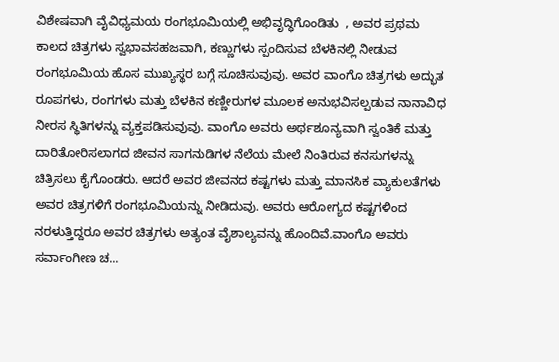ವಿಶೇಷವಾಗಿ ವೈವಿಧ್ಯಮಯ ರಂಗಭೂಮಿಯಲ್ಲಿ ಅಭಿವೃದ್ಧಿಗೊಂಡಿತು  , ಅವರ ಪ್ರಥಮ ಕಾಲದ ಚಿತ್ರಗಳು ಸ್ವಭಾವಸಹಜವಾಗಿ, ಕಣ್ಣುಗಳು ಸ್ಪಂದಿಸುವ ಬೆಳಕಿನಲ್ಲಿ ನೀಡುವ ರಂಗಭೂಮಿಯ ಹೊಸ ಮುಖ್ಯಸ್ಥರ ಬಗ್ಗೆ ಸೂಚಿಸುವುವು. ಅವರ ವಾಂಗೊ ಚಿತ್ರಗಳು ಅದ್ಭುತ ರೂಪಗಳು, ರಂಗಗಳು ಮತ್ತು ಬೆಳಕಿನ ಕಣ್ಣೀರುಗಳ ಮೂಲಕ ಅನುಭವಿಸಲ್ಪಡುವ ನಾನಾವಿಧ ನೀರಸ ಸ್ಥಿತಿಗಳನ್ನು ವ್ಯಕ್ತಪಡಿಸುವುವು. ವಾಂಗೊ ಅವರು ಅರ್ಥಶೂನ್ಯವಾಗಿ ಸ್ವಂತಿಕೆ ಮತ್ತು ದಾರಿತೋರಿಸಲಾಗದ ಜೀವನ ಸಾಗನುಡಿಗಳ ನೆಲೆಯ ಮೇಲೆ ನಿಂತಿರುವ ಕನಸುಗಳನ್ನು ಚಿತ್ರಿಸಲು ಕೈಗೊಂಡರು. ಆದರೆ ಅವರ ಜೀವನದ ಕಷ್ಟಗಳು ಮತ್ತು ಮಾನಸಿಕ ವ್ಯಾಕುಲತೆಗಳು ಅವರ ಚಿತ್ರಗಳಿಗೆ ರಂಗಭೂಮಿಯನ್ನು ನೀಡಿದುವು. ಅವರು ಆರೋಗ್ಯದ ಕಷ್ಟಗಳಿಂದ ನರಳುತ್ತಿದ್ದರೂ ಅವರ ಚಿತ್ರಗಳು ಅತ್ಯಂತ ವೈಶಾಲ್ಯವನ್ನು ಹೊಂದಿವೆ.ವಾಂಗೊ ಅವರು ಸರ್ವಾಂಗೀಣ ಚ...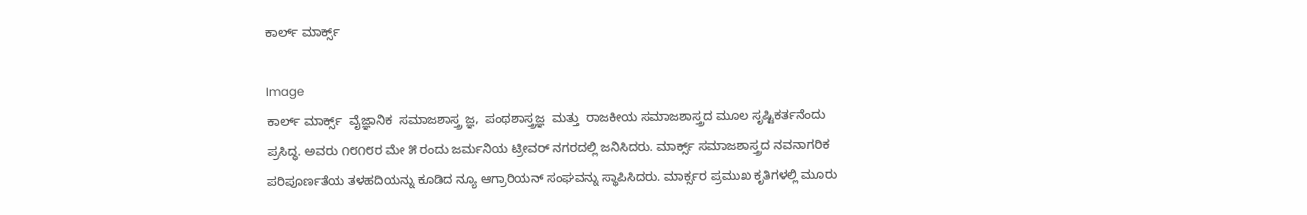ಕಾರ್ಲ್ ಮಾರ್ಕ್ಸ್

Image
ಕಾರ್ಲ್ ಮಾರ್ಕ್ಸ್  ವೈಜ್ಞಾನಿಕ  ಸಮಾಜಶಾಸ್ತ್ರ ಜ್ಞ,  ಪಂಥಶಾಸ್ತ್ರಜ್ಞ  ಮತ್ತು  ರಾಜಕೀಯ ಸಮಾಜಶಾಸ್ತ್ರದ ಮೂಲ ಸೃಷ್ಟಿಕರ್ತನೆಂದು ಪ್ರಸಿದ್ಧ. ಅವರು ೧೮೧೮ರ ಮೇ ೫ ರಂದು ಜರ್ಮನಿಯ ಟ್ರೀವರ್ ನಗರದಲ್ಲಿ ಜನಿಸಿದರು. ಮಾರ್ಕ್ಸ್ ಸಮಾಜಶಾಸ್ತ್ರದ ನವನಾಗರಿಕ ಪರಿಪೂರ್ಣತೆಯ ತಳಹದಿಯನ್ನು ಕೂಡಿದ ನ್ಯೂ ಆಗ್ರಾರಿಯನ್ ಸಂಘವನ್ನು ಸ್ಥಾಪಿಸಿದರು. ಮಾರ್ಕ್ಸರ ಪ್ರಮುಖ ಕೃತಿಗಳಲ್ಲಿ ಮೂರು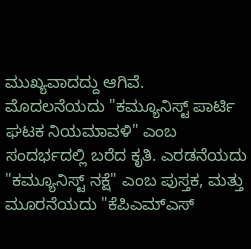ಮುಖ್ಯವಾದದ್ದು ಆಗಿವೆ. ಮೊದಲನೆಯದು "ಕಮ್ಯೂನಿಸ್ಟ್ ಪಾರ್ಟಿ ಘಟಕ ನಿಯಮಾವಳಿ" ಎಂಬ ಸಂದರ್ಭದಲ್ಲಿ ಬರೆದ ಕೃತಿ. ಎರಡನೆಯದು "ಕಮ್ಯೂನಿಸ್ಟ್ ನಕ್ಷೆ" ಎಂಬ ಪುಸ್ತಕ, ಮತ್ತು ಮೂರನೆಯದು "ಕೆಪಿಎಮ್‌ಎಸ್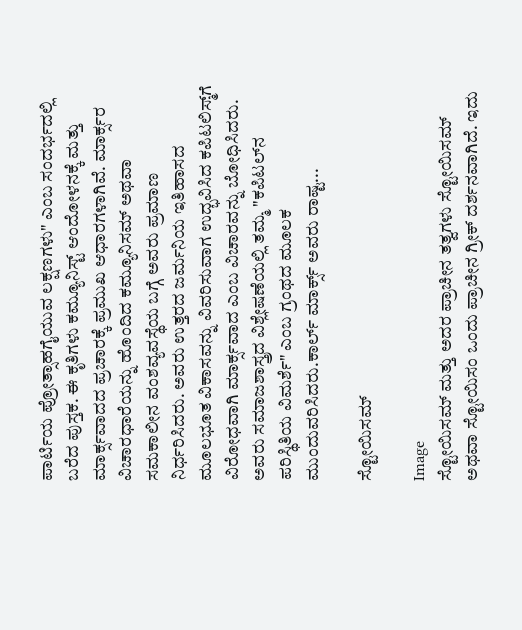ಪಾರ್ಟಿಯ ಪ್ರೋತ್ಸಾಹಗೈಯುವ ಲಕ್ಷಣಗಳು" ಎಂಬ ಸಂದರ್ಭದಲ್ಲಿ ಬರೆದ ಪುಸ್ತಕ. ಈ ಕೃತಿಗಳು ಕಮ್ಯೂನಿಸ್ಟ್ ಆಂದೋಳನಕ್ಕೆ ಮತ್ತು ಮಾರ್ಕ್ಸವಾದದ ಪ್ರಚಾರಕ್ಕೆ ಪ್ರಮುಖ ಆಧಾರಗಳಾಗಿವೆ. ಮಾರ್ಕ್ಸರ ವಿಚಾರಧಾರೆಯನ್ನು ಹೊಂದಿದ ಕಮ್ಯೂನಿಸಮ್ ಅಥವಾ ಸಮಕಾಲೀನ ವಂಶವ್ಯವಸ್ಥೆಯ ಬಗ್ಗೆ ಅವರು ಪ್ರಮಾಣ ನಿರ್ಧರಿಸಿದರು. ಅವರು ಉತ್ತರದ ಜರ್ಮನಿಯ ಇತಿಹಾಸದ ಮೂಲಭೂತ ವಿಕಾಸವನ್ನು ವಿವರಿಸುವಾಗ ಉದ್ಭವಿಸಿದ ಕಪಿಟಲಿಸ್ಮ್‌ಗೆ ವಿರೋಧವಾಗಿ ಮಾರ್ಕ್ಸವಾದ ಎಂಬ ವಿಚಾರವನ್ನು ಬೋಧಿಸಿದರು. ಅವರು ಸಮಾಜಶಾಸ್ತ್ರದ ವಿಶ್ಲೇಷಣೆಯಲ್ಲಿ ತಮ್ಮ "ಕಪಿಟಲ್‌ನ ಪರಿಸ್ಥಿತಿಯ ವಿಮರ್ಶೆ" ಎಂಬ ಗ್ರಂಥದ ಮೂಲಕ ಮುಂದುವರಿಸಿದರು.ಕಾರ್ಲ್ ಮಾರ್ಕ್ಸ್ ಅವರು ರಾಷ್ಟ...

ಸ್ಟೋಯಿಸಮ್

Image
ಸ್ಟೋಯಿಸಮ್ ಮತ್ತು ಅದರ ಪ್ರಾಚೀನ ತತ್ವಗಳು ಸ್ಟೋಯಿಸಮ್ ಅಥವಾ ಸ್ಟೋಯಿಸಂ ಒಂದು ಪ್ರಾಚೀನ ಗ್ರೀಕ್ ದರ್ಶನವಾಗಿದೆ. ಇದು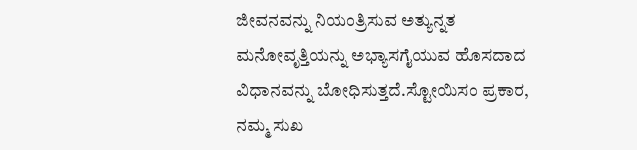ಜೀವನವನ್ನು ನಿಯಂತ್ರಿಸುವ ಅತ್ಯುನ್ನತ ಮನೋವೃತ್ತಿಯನ್ನು ಅಭ್ಯಾಸಗೈಯುವ ಹೊಸದಾದ ವಿಧಾನವನ್ನು ಬೋಧಿಸುತ್ತದೆ.ಸ್ಟೋಯಿಸಂ ಪ್ರಕಾರ, ನಮ್ಮ ಸುಖ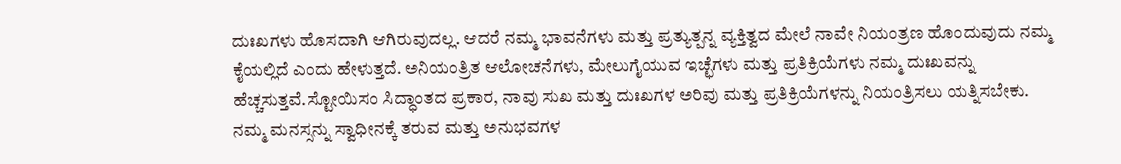ದುಃಖಗಳು ಹೊಸದಾಗಿ ಆಗಿರುವುದಲ್ಲ. ಆದರೆ ನಮ್ಮ ಭಾವನೆಗಳು ಮತ್ತು ಪ್ರತ್ಯುತ್ಪನ್ನ ವ್ಯಕ್ತಿತ್ವದ ಮೇಲೆ ನಾವೇ ನಿಯಂತ್ರಣ ಹೊಂದುವುದು ನಮ್ಮ ಕೈಯಲ್ಲಿದೆ ಎಂದು ಹೇಳುತ್ತದೆ. ಅನಿಯಂತ್ರಿತ ಆಲೋಚನೆಗಳು, ಮೇಲುಗೈಯುವ ಇಚ್ಛೆಗಳು ಮತ್ತು ಪ್ರತಿಕ್ರಿಯೆಗಳು ನಮ್ಮ ದುಃಖವನ್ನು ಹೆಚ್ಚಸುತ್ತವೆ.ಸ್ಟೋಯಿಸಂ ಸಿದ್ಧಾಂತದ ಪ್ರಕಾರ, ನಾವು ಸುಖ ಮತ್ತು ದುಃಖಗಳ ಅರಿವು ಮತ್ತು ಪ್ರತಿಕ್ರಿಯೆಗಳನ್ನು ನಿಯಂತ್ರಿಸಲು ಯತ್ನಿಸಬೇಕು. ನಮ್ಮ ಮನಸ್ಸನ್ನು ಸ್ವಾಧೀನಕ್ಕೆ ತರುವ ಮತ್ತು ಅನುಭವಗಳ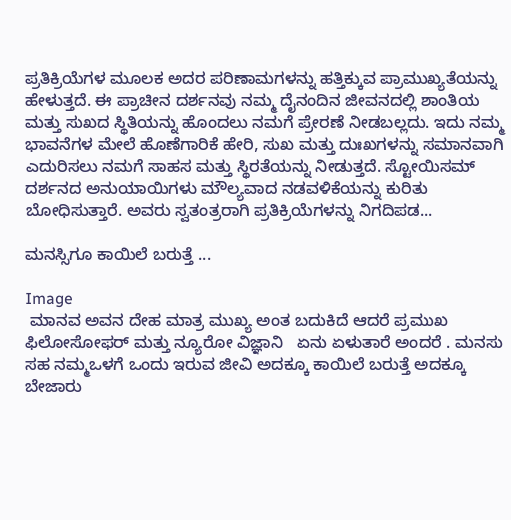ಪ್ರತಿಕ್ರಿಯೆಗಳ ಮೂಲಕ ಅದರ ಪರಿಣಾಮಗಳನ್ನು ಹತ್ತಿಕ್ಕುವ ಪ್ರಾಮುಖ್ಯತೆಯನ್ನು ಹೇಳುತ್ತದೆ. ಈ ಪ್ರಾಚೀನ ದರ್ಶನವು ನಮ್ಮ ದೈನಂದಿನ ಜೀವನದಲ್ಲಿ ಶಾಂತಿಯ ಮತ್ತು ಸುಖದ ಸ್ಥಿತಿಯನ್ನು ಹೊಂದಲು ನಮಗೆ ಪ್ರೇರಣೆ ನೀಡಬಲ್ಲದು. ಇದು ನಮ್ಮ ಭಾವನೆಗಳ ಮೇಲೆ ಹೊಣೆಗಾರಿಕೆ ಹೇರಿ, ಸುಖ ಮತ್ತು ದುಃಖಗಳನ್ನು ಸಮಾನವಾಗಿ ಎದುರಿಸಲು ನಮಗೆ ಸಾಹಸ ಮತ್ತು ಸ್ಥಿರತೆಯನ್ನು ನೀಡುತ್ತದೆ. ಸ್ಟೋಯಿಸಮ್ ದರ್ಶನದ ಅನುಯಾಯಿಗಳು ಮೌಲ್ಯವಾದ ನಡವಳಿಕೆಯನ್ನು ಕುರಿತು ಬೋಧಿಸುತ್ತಾರೆ. ಅವರು ಸ್ವತಂತ್ರರಾಗಿ ಪ್ರತಿಕ್ರಿಯೆಗಳನ್ನು ನಿಗದಿಪಡ...

ಮನಸ್ಸಿಗೂ ಕಾಯಿಲೆ ಬರುತ್ತೆ ...

Image
 ಮಾನವ ಅವನ ದೇಹ ಮಾತ್ರ ಮುಖ್ಯ ಅಂತ ಬದುಕಿದೆ ಆದರೆ ಪ್ರಮುಖ ಫಿಲೋಸೋಫರ್ ಮತ್ತು ನ್ಯೂರೋ ವಿಜ್ಞಾನಿ   ಏನು ಏಳುತಾರೆ ಅಂದರೆ . ಮನಸು ಸಹ ನಮ್ಮಒಳಗೆ ಒಂದು ಇರುವ ಜೀವಿ ಅದಕ್ಕೂ ಕಾಯಿಲೆ ಬರುತ್ತೆ ಅದಕ್ಕೂ ಬೇಜಾರು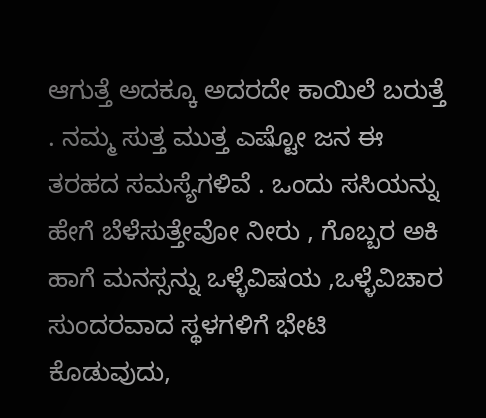ಆಗುತ್ತೆ ಅದಕ್ಕೂ ಅದರದೇ ಕಾಯಿಲೆ ಬರುತ್ತೆ . ನಮ್ಮ ಸುತ್ತ ಮುತ್ತ ಎಷ್ಟೋ ಜನ ಈ ತರಹದ ಸಮಸ್ಯೆಗಳಿವೆ . ಒಂದು ಸಸಿಯನ್ನು ಹೇಗೆ ಬೆಳೆಸುತ್ತೇವೋ ನೀರು , ಗೊಬ್ಬರ ಅಕಿ ಹಾಗೆ ಮನಸ್ಸನ್ನು ಒಳ್ಳೆವಿಷಯ ,ಒಳ್ಳೆವಿಚಾರ ಸುಂದರವಾದ ಸ್ಥಳಗಳಿಗೆ ಭೇಟಿ ಕೊಡುವುದು,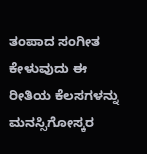ತಂಪಾದ ಸಂಗೀತ ಕೇಳುವುದು ಈ ರೀತಿಯ ಕೆಲಸಗಳನ್ನು ಮನಸ್ಸಿಗೋಸ್ಕರ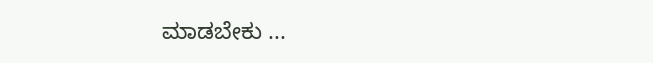ಮಾಡಬೇಕು ...